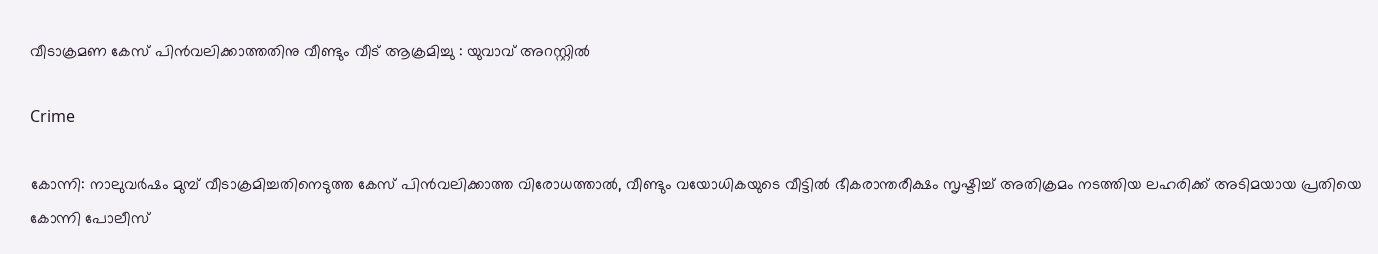വീടാക്രമണ കേസ് പിൻവലിക്കാത്തതിനു വീണ്ടും വീട് ആക്രമിച്ചു : യുവാവ് അറസ്റ്റിൽ

Crime

കോന്നി: നാലുവർഷം മുമ്പ് വീടാക്രമിച്ചതിനെടുത്ത കേസ് പിൻവലിക്കാത്ത വിരോധത്താൽ, വീണ്ടും വയോധികയുടെ വീട്ടിൽ ഭീകരാന്തരീക്ഷം സൃഷ്ടിച്ച് അതിക്രമം നടത്തിയ ലഹരിക്ക് അടിമയായ പ്രതിയെ കോന്നി പോലീസ്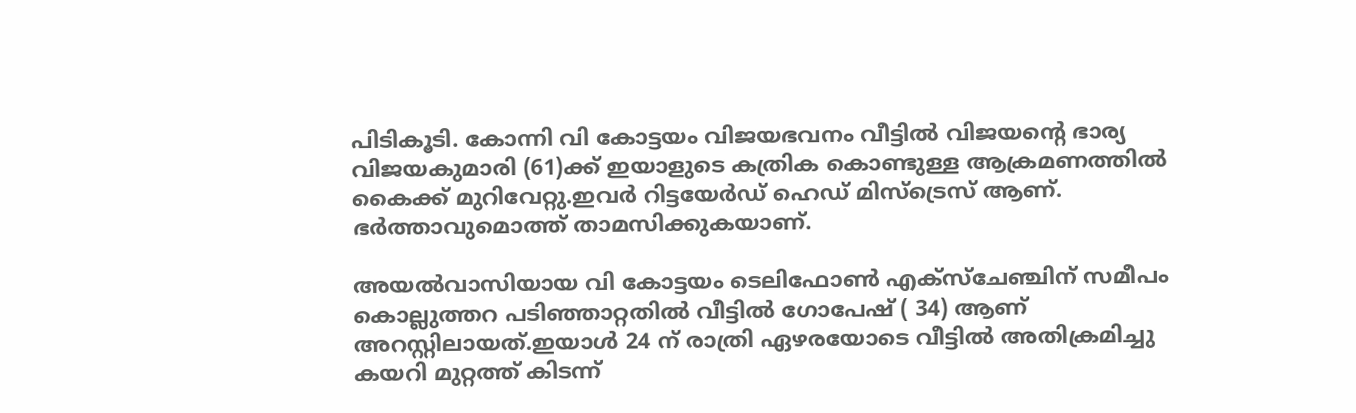പിടികൂടി. കോന്നി വി കോട്ടയം വിജയഭവനം വീട്ടിൽ വിജയന്റെ ഭാര്യ വിജയകുമാരി (61)ക്ക് ഇയാളുടെ കത്രിക കൊണ്ടുള്ള ആക്രമണത്തിൽ കൈക്ക് മുറിവേറ്റു.ഇവർ റിട്ടയേർഡ് ഹെഡ് മിസ്‌ട്രെസ് ആണ്. ഭർത്താവുമൊത്ത് താമസിക്കുകയാണ്.

അയൽവാസിയായ വി കോട്ടയം ടെലിഫോൺ എക്‌സ്‌ചേഞ്ചിന് സമീപം കൊല്ലുത്തറ പടിഞ്ഞാറ്റതിൽ വീട്ടിൽ ഗോപേഷ് ( 34) ആണ് അറസ്റ്റിലായത്.ഇയാൾ 24 ന് രാത്രി ഏഴരയോടെ വീട്ടിൽ അതിക്രമിച്ചു കയറി മുറ്റത്ത് കിടന്ന്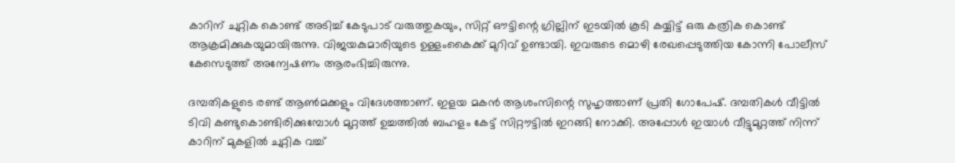കാറിന് ചുറ്റിക കൊണ്ട് അടിച്ച് കേടുപാട് വരുത്തുകയും, സിറ്റ് ഔട്ടിന്റെ ഗ്രില്ലിന് ഇടയിൽ കൂടി കയ്യിട്ട് ഒരു കത്രിക കൊണ്ട് ആക്രമിക്കുകയുമായിരുന്നു. വിജയകുമാരിയുടെ ഉള്ളംകൈക്ക് മുറിവ് ഉണ്ടായി. ഇവരുടെ മൊഴി രേഖപ്പെടുത്തിയ കോന്നി പോലീസ് കേസെടുത്ത് അന്വേഷണം ആരംഭിച്ചിരുന്നു.

ദമ്പതികളുടെ രണ്ട് ആൺമക്കളും വിദേശത്താണ്. ഇളയ മകൻ ആശംസിന്റെ സുഹൃത്താണ് പ്രതി ഗോപേഷ്. ദമ്പതികൾ വീട്ടിൽ ടിവി കണ്ടുകൊണ്ടിരിക്കുമ്പോൾ മുറ്റത്ത് ഉച്ചത്തിൽ ബഹളം കേട്ട് സിറ്റൗട്ടിൽ ഇറങ്ങി നോക്കി. അപ്പോൾ ഇയാൾ വീട്ടുമുറ്റത്ത് നിന്ന് കാറിന് മുകളിൽ ചുറ്റിക വച്ച്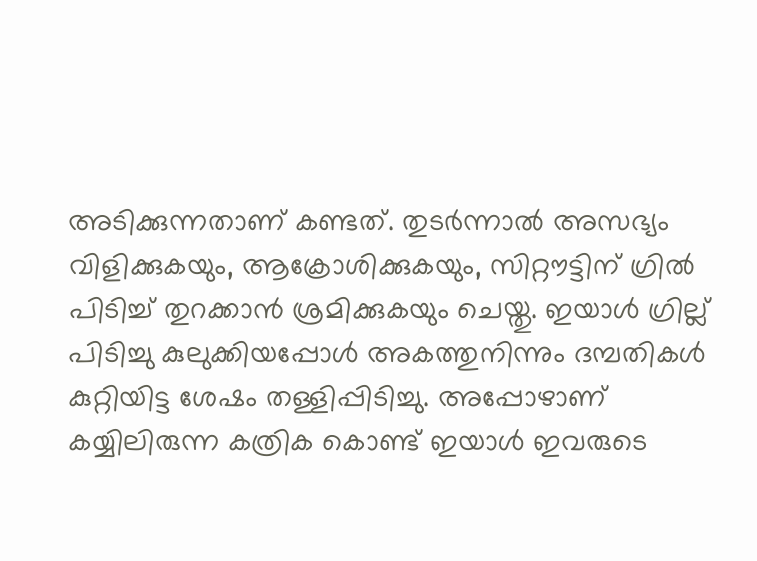അടിക്കുന്നതാണ് കണ്ടത്. തുടർന്നാൽ അസഭ്യം വിളിക്കുകയും, ആക്രോശിക്കുകയും, സിറ്റൗട്ടിന് ഗ്രിൽ പിടിച്ച് തുറക്കാൻ ശ്രമിക്കുകയും ചെയ്തു. ഇയാൾ ഗ്രില്ല് പിടിച്ചു കുലുക്കിയപ്പോൾ അകത്തുനിന്നും ദമ്പതികൾ കുറ്റിയിട്ട ശേഷം തള്ളിപ്പിടിച്ചു. അപ്പോഴാണ് കയ്യിലിരുന്ന കത്രിക കൊണ്ട് ഇയാൾ ഇവരുടെ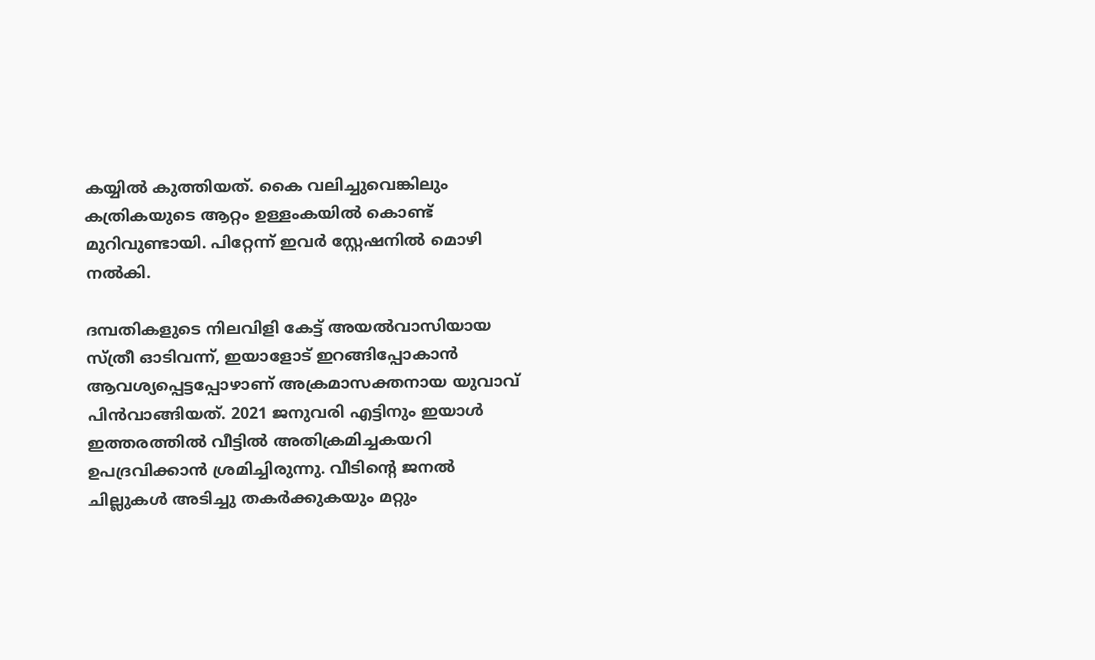കയ്യിൽ കുത്തിയത്. കൈ വലിച്ചുവെങ്കിലും കത്രികയുടെ ആറ്റം ഉള്ളംകയിൽ കൊണ്ട് മുറിവുണ്ടായി. പിറ്റേന്ന് ഇവർ സ്റ്റേഷനിൽ മൊഴി നൽകി.

ദമ്പതികളുടെ നിലവിളി കേട്ട് അയൽവാസിയായ സ്ത്രീ ഓടിവന്ന്, ഇയാളോട് ഇറങ്ങിപ്പോകാൻ ആവശ്യപ്പെട്ടപ്പോഴാണ് അക്രമാസക്തനായ യുവാവ് പിൻവാങ്ങിയത്. 2021 ജനുവരി എട്ടിനും ഇയാൾ ഇത്തരത്തിൽ വീട്ടിൽ അതിക്രമിച്ചകയറി ഉപദ്രവിക്കാൻ ശ്രമിച്ചിരുന്നു. വീടിന്റെ ജനൽ ചില്ലുകൾ അടിച്ചു തകർക്കുകയും മറ്റും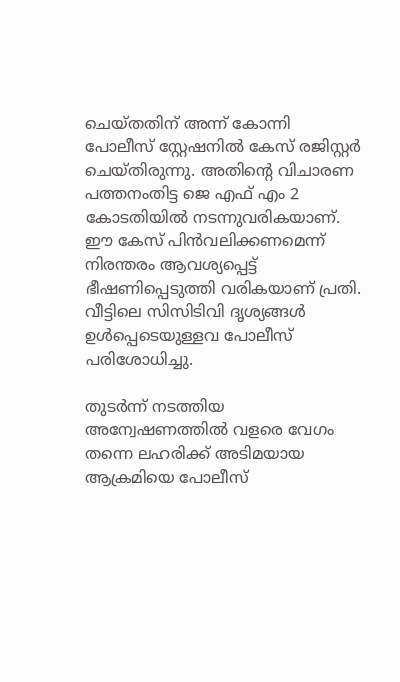ചെയ്തതിന് അന്ന് കോന്നി പോലീസ് സ്റ്റേഷനിൽ കേസ് രജിസ്റ്റർ ചെയ്തിരുന്നു. അതിന്റെ വിചാരണ പത്തനംതിട്ട ജെ എഫ് എം 2 കോടതിയിൽ നടന്നുവരികയാണ്. ഈ കേസ് പിൻവലിക്കണമെന്ന് നിരന്തരം ആവശ്യപ്പെട്ട് ഭീഷണിപ്പെടുത്തി വരികയാണ് പ്രതി. വീട്ടിലെ സിസിടിവി ദൃശ്യങ്ങൾ ഉൾപ്പെടെയുള്ളവ പോലീസ് പരിശോധിച്ചു.

തുടർന്ന് നടത്തിയ അന്വേഷണത്തിൽ വളരെ വേഗം തന്നെ ലഹരിക്ക് അടിമയായ ആക്രമിയെ പോലീസ്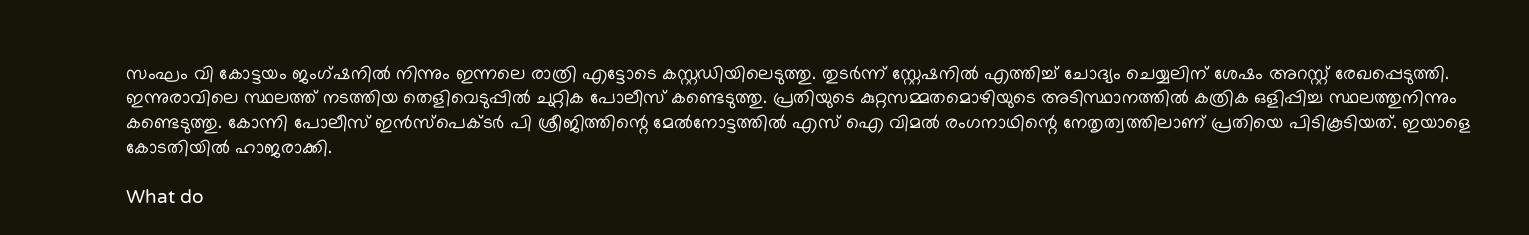സംഘം വി കോട്ടയം ജംഗ്ഷനിൽ നിന്നും ഇന്നലെ രാത്രി എട്ടോടെ കസ്റ്റഡിയിലെടുത്തു. തുടർന്ന് സ്റ്റേഷനിൽ എത്തിച്ച് ചോദ്യം ചെയ്യലിന് ശേഷം അറസ്റ്റ് രേഖപ്പെടുത്തി. ഇന്നുരാവിലെ സ്ഥലത്ത് നടത്തിയ തെളിവെടുപ്പിൽ ചുറ്റിക പോലീസ് കണ്ടെടുത്തു. പ്രതിയുടെ കുറ്റസമ്മതമൊഴിയുടെ അടിസ്ഥാനത്തിൽ കത്രിക ഒളിപ്പിച്ച സ്ഥലത്തുനിന്നും കണ്ടെടുത്തു. കോന്നി പോലീസ് ഇൻസ്പെക്ടർ പി ശ്രീജിത്തിന്റെ മേൽനോട്ടത്തിൽ എസ് ഐ വിമൽ രംഗനാഥിന്റെ നേതൃത്വത്തിലാണ് പ്രതിയെ പിടികൂടിയത്. ഇയാളെ കോടതിയിൽ ഹാജരാക്കി.

What do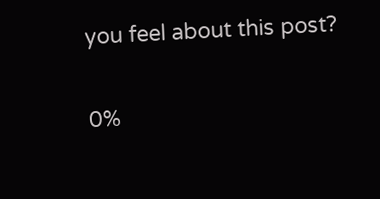you feel about this post?

0%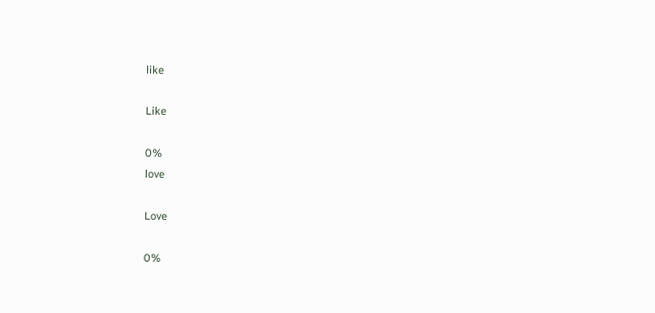like

Like

0%
love

Love

0%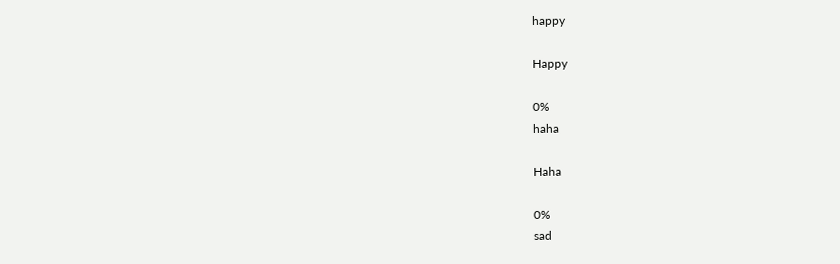happy

Happy

0%
haha

Haha

0%
sad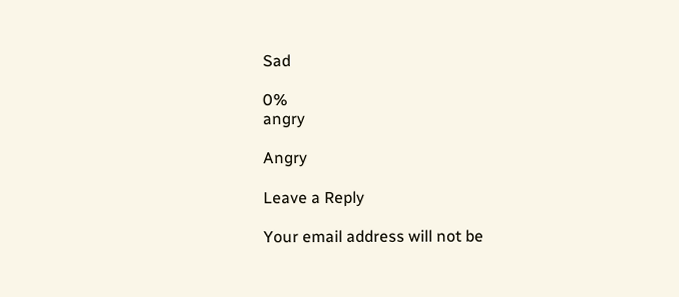Sad

0%
angry

Angry

Leave a Reply

Your email address will not be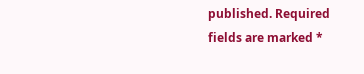published. Required fields are marked *